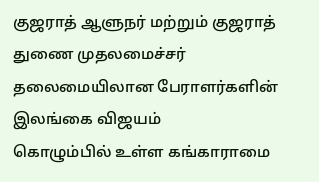குஜராத் ஆளுநர் மற்றும் குஜராத் துணை முதலமைச்சர் தலைமையிலான பேராளர்களின் இலங்கை விஜயம்
கொழும்பில் உள்ள கங்காராமை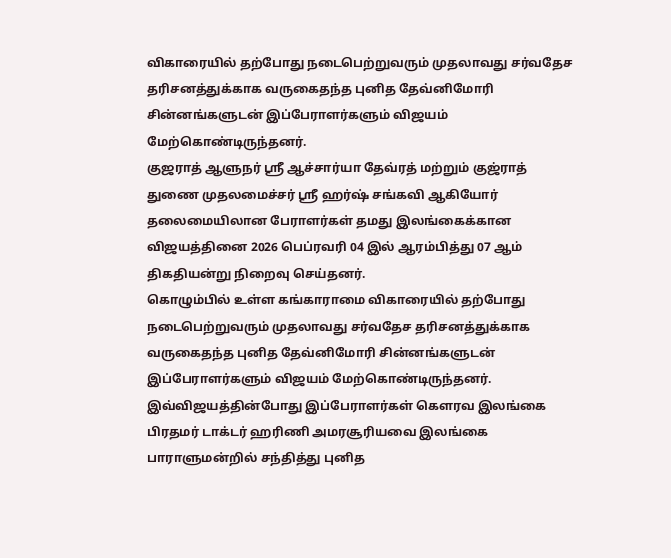விகாரையில் தற்போது நடைபெற்றுவரும் முதலாவது சர்வதேச தரிசனத்துக்காக வருகைதந்த புனித தேவ்னிமோரி சின்னங்களுடன் இப்பேராளர்களும் விஜயம் மேற்கொண்டிருந்தனர்.
குஜராத் ஆளுநர் ஶ்ரீ ஆச்சார்யா தேவ்ரத் மற்றும் குஜ்ராத் துணை முதலமைச்சர் ஶ்ரீ ஹர்ஷ் சங்கவி ஆகியோர் தலைமையிலான பேராளர்கள் தமது இலங்கைக்கான விஜயத்தினை 2026 பெப்ரவரி 04 இல் ஆரம்பித்து 07 ஆம் திகதியன்று நிறைவு செய்தனர்.
கொழும்பில் உள்ள கங்காராமை விகாரையில் தற்போது நடைபெற்றுவரும் முதலாவது சர்வதேச தரிசனத்துக்காக வருகைதந்த புனித தேவ்னிமோரி சின்னங்களுடன் இப்பேராளர்களும் விஜயம் மேற்கொண்டிருந்தனர்.
இவ்விஜயத்தின்போது இப்பேராளர்கள் கௌரவ இலங்கை பிரதமர் டாக்டர் ஹரிணி அமரசூரியவை இலங்கை பாராளுமன்றில் சந்தித்து புனித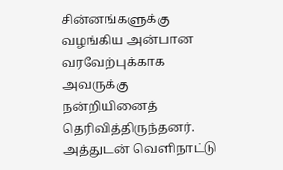சின்னங்களுக்கு வழங்கிய அன்பான வரவேற்புக்காக அவருக்கு நன்றியினைத் தெரிவித்திருந்தனர்.
அத்துடன் வெளிநாட்டு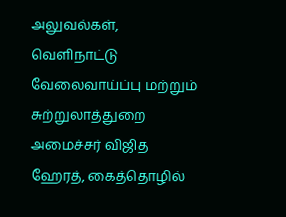அலுவல்கள், வெளிநாட்டு வேலைவாய்ப்பு மற்றும் சுற்றுலாத்துறை அமைச்சர் விஜித ஹேரத், கைத்தொழில்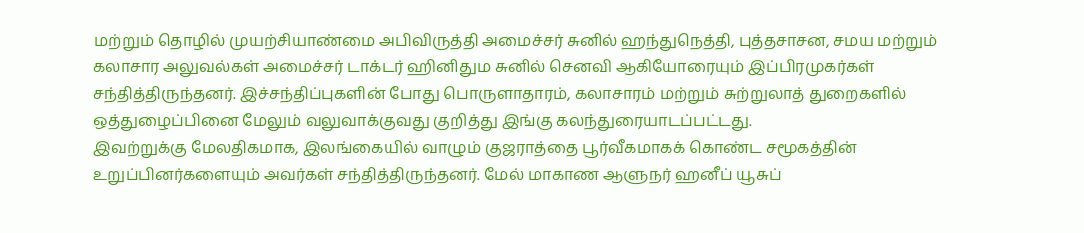மற்றும் தொழில் முயற்சியாண்மை அபிவிருத்தி அமைச்சர் சுனில் ஹந்துநெத்தி, புத்தசாசன, சமய மற்றும் கலாசார அலுவல்கள் அமைச்சர் டாக்டர் ஹினிதும சுனில் செனவி ஆகியோரையும் இப்பிரமுகர்கள் சந்தித்திருந்தனர். இச்சந்திப்புகளின் போது பொருளாதாரம், கலாசாரம் மற்றும் சுற்றுலாத் துறைகளில் ஒத்துழைப்பினை மேலும் வலுவாக்குவது குறித்து இங்கு கலந்துரையாடப்பட்டது.
இவற்றுக்கு மேலதிகமாக, இலங்கையில் வாழும் குஜராத்தை பூர்வீகமாகக் கொண்ட சமூகத்தின் உறுப்பினர்களையும் அவர்கள் சந்தித்திருந்தனர். மேல் மாகாண ஆளுநர் ஹனீப் யூசுப்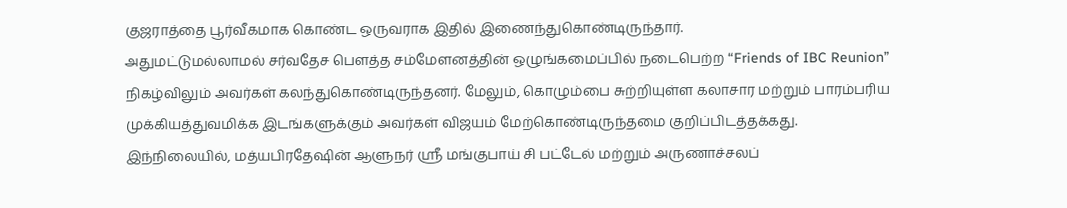குஜராத்தை பூர்வீகமாக கொண்ட ஒருவராக இதில் இணைந்துகொண்டிருந்தார்.
அதுமட்டுமல்லாமல் சர்வதேச பௌத்த சம்மேளனத்தின் ஒழுங்கமைப்பில் நடைபெற்ற “Friends of IBC Reunion” நிகழ்விலும் அவர்கள் கலந்துகொண்டிருந்தனர். மேலும், கொழும்பை சுற்றியுள்ள கலாசார மற்றும் பாரம்பரிய முக்கியத்துவமிக்க இடங்களுக்கும் அவர்கள் விஜயம் மேற்கொண்டிருந்தமை குறிப்பிடத்தக்கது.
இந்நிலையில், மத்யபிரதேஷின் ஆளுநர் ஶ்ரீ மங்குபாய் சி பட்டேல் மற்றும் அருணாச்சலப்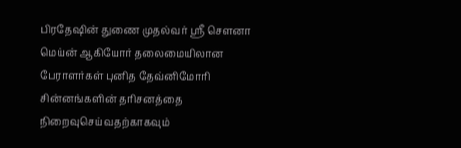பிரதேஷின் துணை முதல்வர் ஶ்ரீ சௌனா மெய்ன் ஆகியோர் தலைமையிலான பேராளர்கள் புனித தேவ்னிமோரி சின்னங்களின் தரிசனத்தை நிறைவுசெய்வதற்காகவும்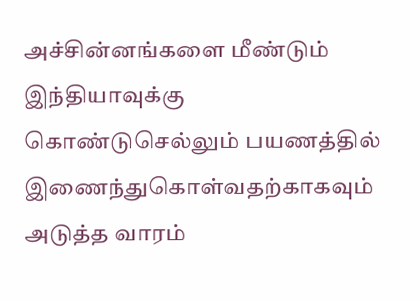அச்சின்னங்களை மீண்டும் இந்தியாவுக்கு கொண்டுசெல்லும் பயணத்தில் இணைந்துகொள்வதற்காகவும் அடுத்த வாரம்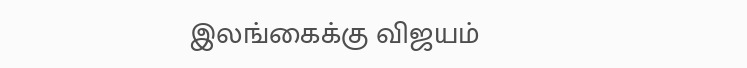இலங்கைக்கு விஜயம்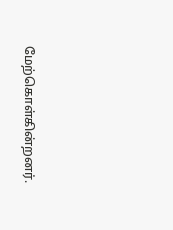மேற்கொள்கின்றனர்.